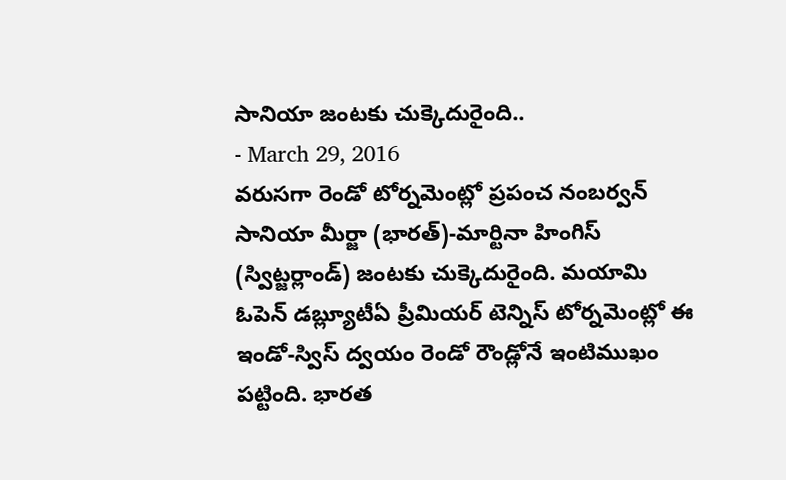సానియా జంటకు చుక్కెదురైంది..
- March 29, 2016
వరుసగా రెండో టోర్నమెంట్లో ప్రపంచ నంబర్వన్ సానియా మీర్జా (భారత్)-మార్టినా హింగిస్ (స్విట్జర్లాండ్) జంటకు చుక్కెదురైంది. మయామి ఓపెన్ డబ్ల్యూటీఏ ప్రీమియర్ టెన్నిస్ టోర్నమెంట్లో ఈ ఇండో-స్విస్ ద్వయం రెండో రౌండ్లోనే ఇంటిముఖం పట్టింది. భారత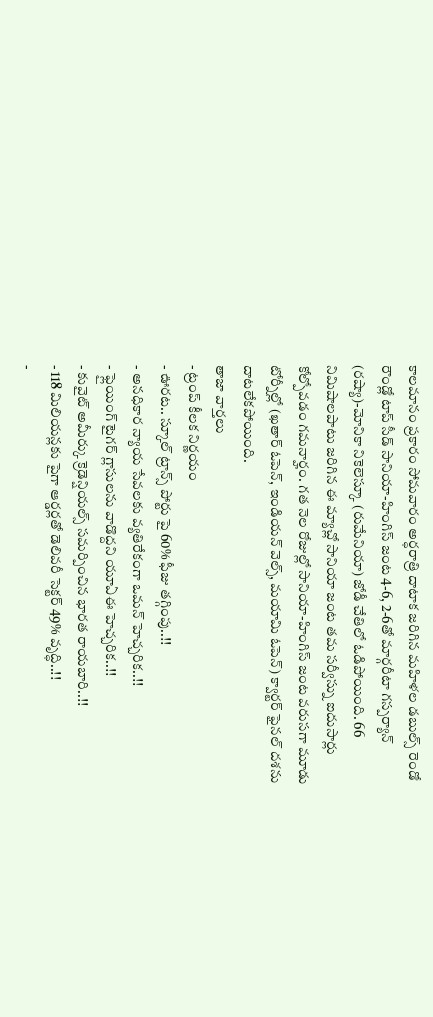కాలమానం ప్రకారం సోమవారం అర్ధరాత్రి దాటాక జరిగిన మహిళల డబుల్స్ రెండో రౌండ్లో టాప్ సీడ్ సానియా-హింగిస్ జంట 4-6, 2-6తో మార్గరీటా గస్పర్యాన్ (రష్యా)-మోనికా నికెలెస్కూ (రుమేనియా) జోడీ చేతిలో ఓడిపోయింది. 66 నిమిషాలపాటు జరిగిన ఈ మ్యాచ్లో సానియా జంట తమ సర్వీస్ను ఐదుసార్లు కోల్పోవడం గమనార్హం. గత నెల రోజుల్లో సానియా-హింగిస్ జంట వరుసగా మూడు టోర్నీల్లో (ఖతార్ ఓపెన్, ఇండియన్ వెల్స్, మయామి ఓపెన్) క్వార్టర్ ఫైనల్ దశను దాటలేకపోయింది.
తాజా వార్తలు
- ట్రంప్ కీలక నిర్ణయం
- ఊరట.. స్కూల్ ట్రాన్స్ పోర్టు పై 60% ఫీజు తగ్గింపు..!!
- అనధికార న్యాయ సేవలకు వ్యతిరేకంగా ఒమన్ హెచ్చరిక..!!
- ఫ్లైయింగ్ టైగర్ గ్లాసులను వాడొద్దని యూఏఈ హెచ్చరిక..!!
- కువైట్ అమీర్కు క్రెడెన్షియల్స్ సమర్పించిన భారత రాయబారి..!!
- 118 మిలియన్లకు పైగా ఆర్డర్లతో డెలివరీ సెక్టర్ 49% వృద్ధి..!!
-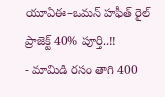యూఏఈ–ఒమన్ హఫీత్ రైల్ ప్రాజెక్ట్ 40% పూర్తి..!!
- మామిడి రసం తాగి 400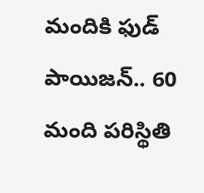మందికి ఫుడ్ పాయిజన్.. 60 మంది పరిస్థితి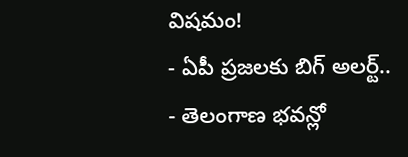విషమం!
- ఏపీ ప్రజలకు బిగ్ అలర్ట్..
- తెలంగాణ భవన్లో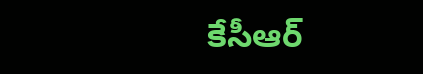కేసీఆర్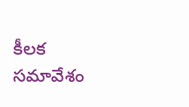కీలక సమావేశం